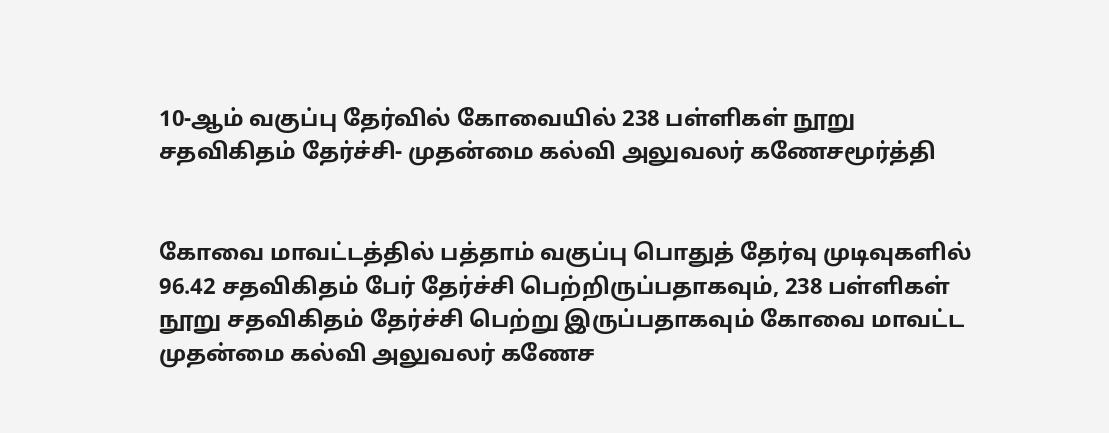10-ஆம் வகுப்பு தேர்வில் கோவையில் 238 பள்ளிகள் நூறு சதவிகிதம் தேர்ச்சி- முதன்மை கல்வி அலுவலர் கணேசமூர்த்தி


கோவை மாவட்டத்தில் பத்தாம் வகுப்பு பொதுத் தேர்வு முடிவுகளில் 96.42 சதவிகிதம் பேர் தேர்ச்சி பெற்றிருப்பதாகவும், 238 பள்ளிகள் நூறு சதவிகிதம் தேர்ச்சி பெற்று இருப்பதாகவும் கோவை மாவட்ட முதன்மை கல்வி அலுவலர் கணேச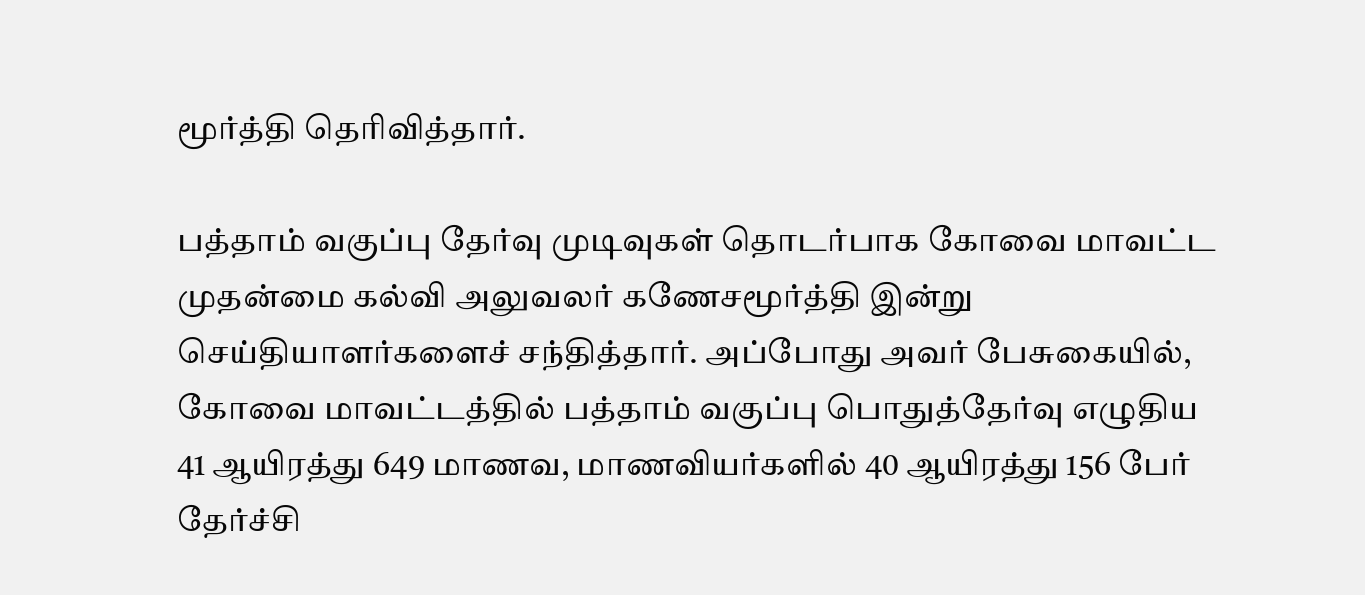மூர்த்தி தெரிவித்தார்.

பத்தாம் வகுப்பு தேர்வு முடிவுகள் தொடர்பாக கோவை மாவட்ட முதன்மை கல்வி அலுவலர் கணேசமூர்த்தி இன்று செய்தியாளர்களைச் சந்தித்தார். அப்போது அவர் பேசுகையில், கோவை மாவட்டத்தில் பத்தாம் வகுப்பு பொதுத்தேர்வு எழுதிய 41 ஆயிரத்து 649 மாணவ, மாணவியர்களில் 40 ஆயிரத்து 156 பேர் தேர்ச்சி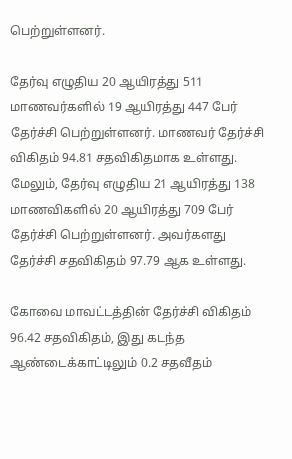பெற்றுள்ளனர்.

தேர்வு எழுதிய 20 ஆயிரத்து 511 மாணவர்களில் 19 ஆயிரத்து 447 பேர் தேர்ச்சி பெற்றுள்ளனர். மாணவர் தேர்ச்சி விகிதம் 94.81 சதவிகிதமாக உள்ளது. மேலும், தேர்வு எழுதிய 21 ஆயிரத்து 138 மாணவிகளில் 20 ஆயிரத்து 709 பேர் தேர்ச்சி பெற்றுள்ளனர். அவர்களது தேர்ச்சி சதவிகிதம் 97.79 ஆக உள்ளது.

கோவை மாவட்டத்தின் தேர்ச்சி விகிதம் 96.42 சதவிகிதம், இது கடந்த ஆண்டைக்காட்டிலும் 0.2 சதவீதம்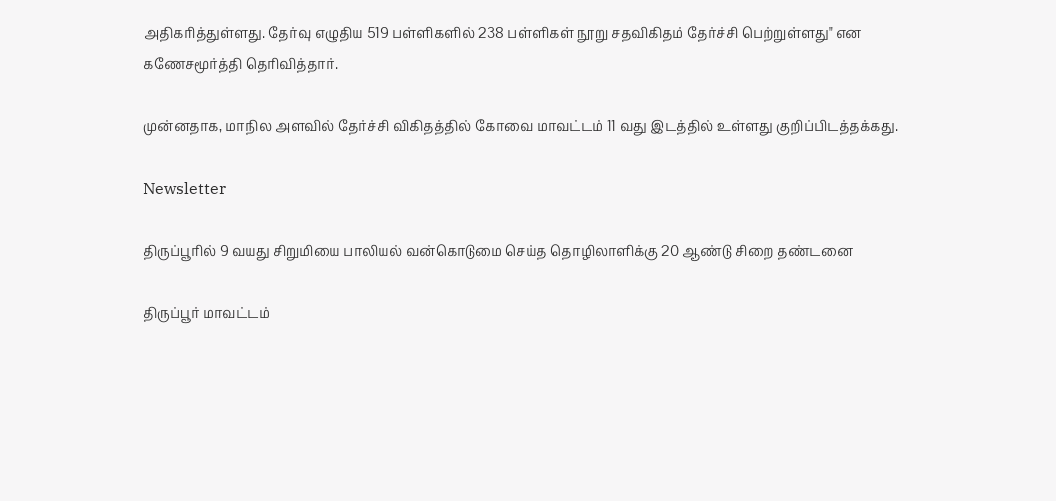அதிகரித்துள்ளது. தேர்வு எழுதிய 519 பள்ளிகளில் 238 பள்ளிகள் நூறு சதவிகிதம் தேர்ச்சி பெற்றுள்ளது" என கணேசமூர்த்தி தெரிவித்தார்.

முன்னதாக, மாநில அளவில் தேர்ச்சி விகிதத்தில் கோவை மாவட்டம் 11 வது இடத்தில் உள்ளது குறிப்பிடத்தக்கது.

Newsletter

திருப்பூரில் 9 வயது சிறுமியை பாலியல் வன்கொடுமை செய்த தொழிலாளிக்கு 20 ஆண்டு சிறை தண்டனை

திருப்பூர் மாவட்டம்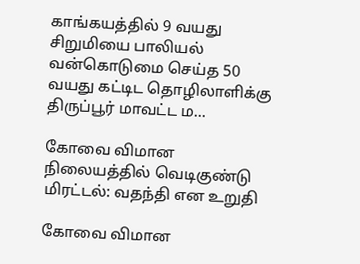காங்கயத்தில் 9 வயது சிறுமியை பாலியல் வன்கொடுமை செய்த 50 வயது கட்டிட தொழிலாளிக்கு திருப்பூர் மாவட்ட ம...

கோவை விமான நிலையத்தில் வெடிகுண்டு மிரட்டல்: வதந்தி என உறுதி

கோவை விமான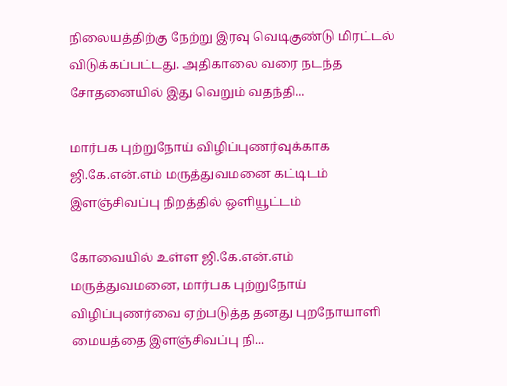நிலையத்திற்கு நேற்று இரவு வெடிகுண்டு மிரட்டல் விடுக்கப்பட்டது. அதிகாலை வரை நடந்த சோதனையில் இது வெறும் வதந்தி...

மார்பக புற்றுநோய் விழிப்புணர்வுக்காக ஜி.கே.என்.எம் மருத்துவமனை கட்டிடம் இளஞ்சிவப்பு நிறத்தில் ஒளியூட்டம்

கோவையில் உள்ள ஜி.கே.என்.எம் மருத்துவமனை, மார்பக புற்றுநோய் விழிப்புணர்வை ஏற்படுத்த தனது புறநோயாளி மையத்தை இளஞ்சிவப்பு நி...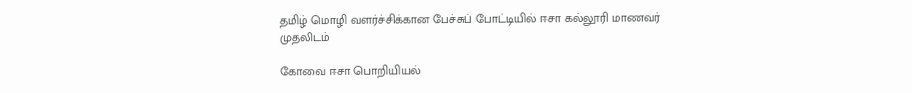தமிழ் மொழி வளர்ச்சிக்கான பேச்சுப் போட்டியில் ஈசா கல்லூரி மாணவர் முதலிடம்

கோவை ஈசா பொறியியல்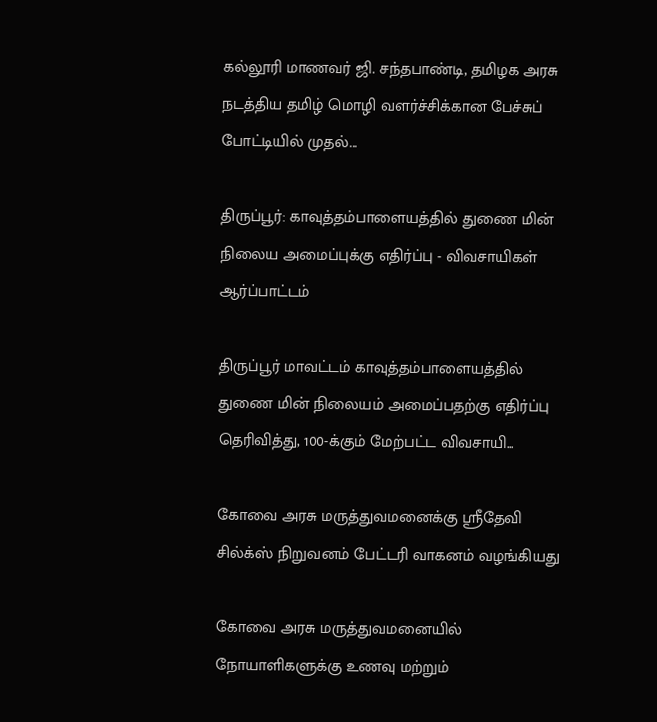கல்லூரி மாணவர் ஜி. சந்தபாண்டி, தமிழக அரசு நடத்திய தமிழ் மொழி வளர்ச்சிக்கான பேச்சுப் போட்டியில் முதல்...

திருப்பூர்: காவுத்தம்பாளையத்தில் துணை மின் நிலைய அமைப்புக்கு எதிர்ப்பு - விவசாயிகள் ஆர்ப்பாட்டம்

திருப்பூர் மாவட்டம் காவுத்தம்பாளையத்தில் துணை மின் நிலையம் அமைப்பதற்கு எதிர்ப்பு தெரிவித்து, 100-க்கும் மேற்பட்ட விவசாயி...

கோவை அரசு மருத்துவமனைக்கு ஸ்ரீதேவி சில்க்ஸ் நிறுவனம் பேட்டரி வாகனம் வழங்கியது

கோவை அரசு மருத்துவமனையில் நோயாளிகளுக்கு உணவு மற்றும்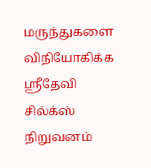மருந்துகளை விநியோகிக்க ஸ்ரீதேவி சில்க்ஸ் நிறுவனம்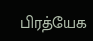பிரத்யேக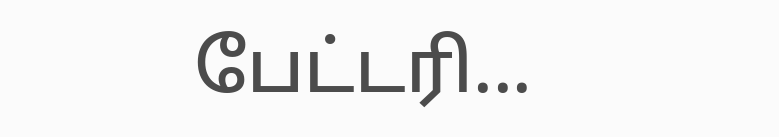பேட்டரி...